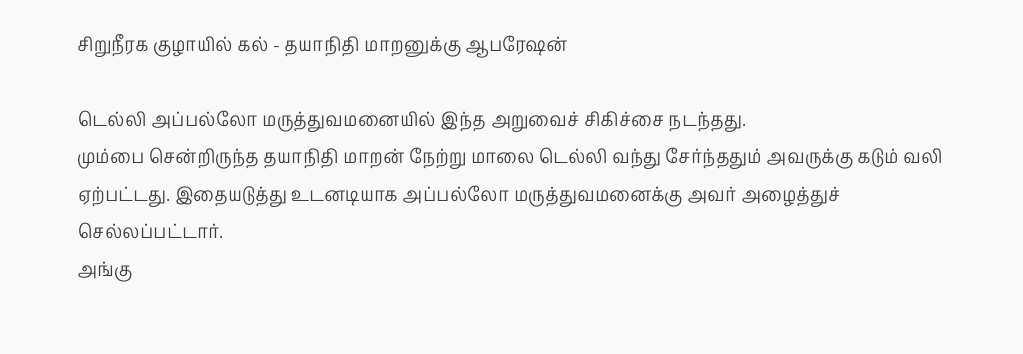சிறுநீரக குழாயில் கல் - தயாநிதி மாறனுக்கு ஆபரேஷன்

டெல்லி அப்பல்லோ மருத்துவமனையில் இந்த அறுவைச் சிகிச்சை நடந்தது.
மும்பை சென்றிருந்த தயாநிதி மாறன் நேற்று மாலை டெல்லி வந்து சேர்ந்ததும் அவருக்கு கடும் வலி ஏற்பட்டது. இதையடுத்து உடனடியாக அப்பல்லோ மருத்துவமனைக்கு அவர் அழைத்துச் செல்லப்பட்டார்.
அங்கு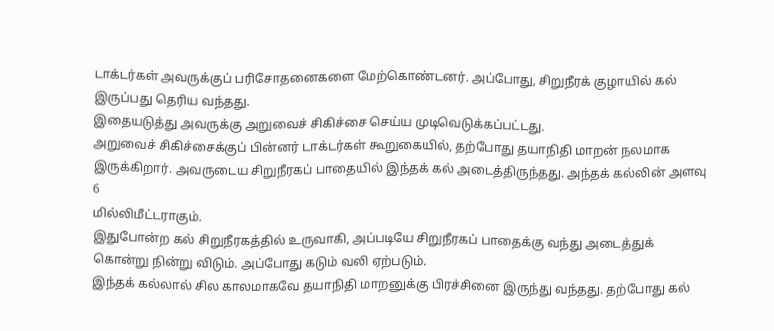டாக்டர்கள் அவருக்குப் பரிசோதனைகளை மேற்கொண்டனர். அப்போது, சிறுநீரக் குழாயில் கல் இருப்பது தெரிய வந்தது.
இதையடுத்து அவருக்கு அறுவைச் சிகிச்சை செய்ய முடிவெடுக்கப்பட்டது.
அறுவைச் சிகிச்சைக்குப் பின்னர் டாக்டர்கள் கூறுகையில், தற்போது தயாநிதி மாறன் நலமாக இருக்கிறார். அவருடைய சிறுநீரகப் பாதையில் இந்தக் கல் அடைத்திருந்தது. அந்தக் கல்லின் அளவு 6
மில்லிமீட்டராகும்.
இதுபோன்ற கல் சிறுநீரகத்தில் உருவாகி, அப்படியே சிறுநீரகப் பாதைக்கு வந்து அடைத்துக் கொன்று நின்று விடும். அப்போது கடும் வலி ஏற்படும்.
இந்தக் கல்லால் சில காலமாகவே தயாநிதி மாறனுக்கு பிரச்சினை இருந்து வந்தது. தற்போது கல்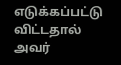எடுக்கப்பட்டு விட்டதால் அவர்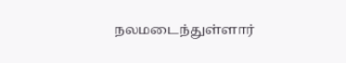நலமடைந்துள்ளார்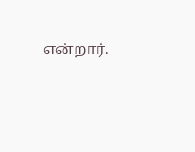என்றார்.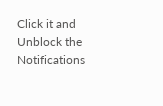Click it and Unblock the Notifications